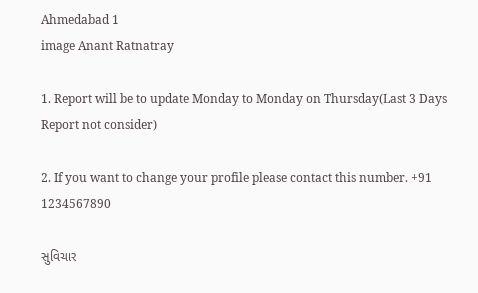Ahmedabad 1
image Anant Ratnatray

1. Report will be to update Monday to Monday on Thursday(Last 3 Days Report not consider)

2. If you want to change your profile please contact this number. +91 1234567890

સુવિચાર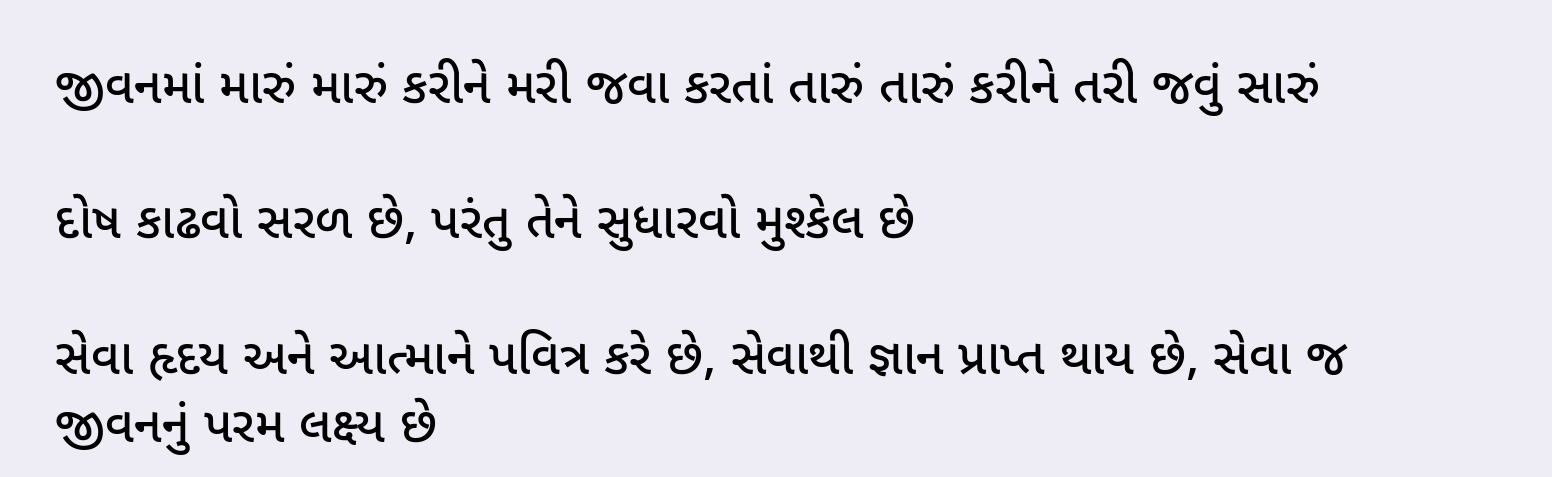જીવનમાં મારું મારું કરીને મરી જવા કરતાં તારું તારું કરીને તરી જવું સારું

દોષ કાઢવો સરળ છે, પરંતુ તેને સુધારવો મુશ્કેલ છે

સેવા હૃદય અને આત્માને પવિત્ર કરે છે, સેવાથી જ્ઞાન પ્રાપ્ત થાય છે, સેવા જ જીવનનું પરમ લક્ષ્ય છે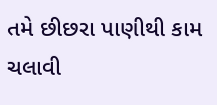તમે છીછરા પાણીથી કામ ચલાવી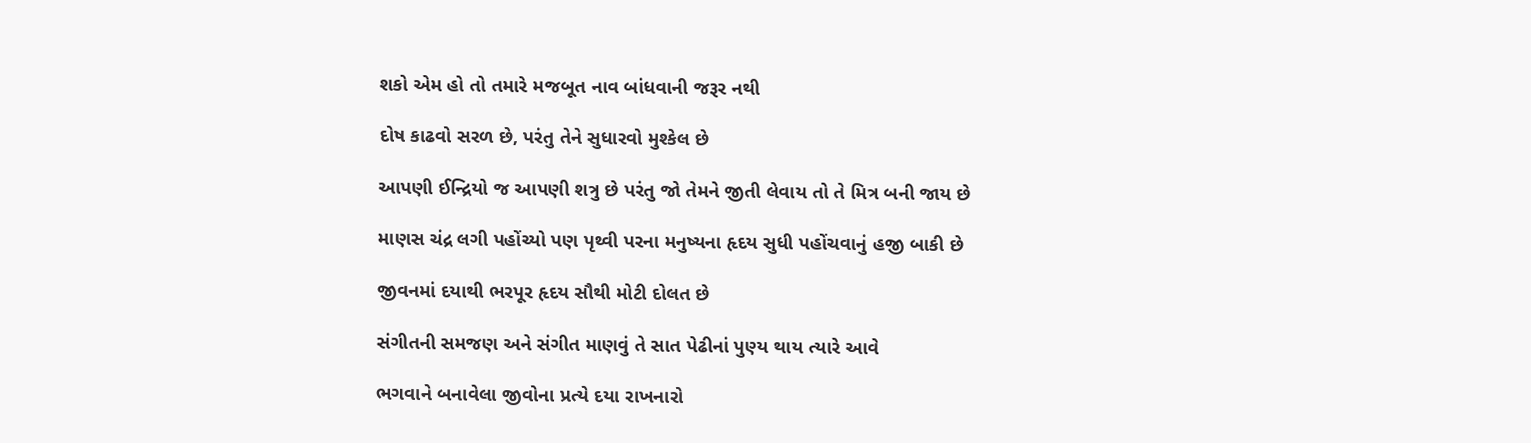શકો એમ હો તો તમારે મજબૂત નાવ બાંધવાની જરૂર નથી

દોષ કાઢવો સરળ છે, પરંતુ તેને સુધારવો મુશ્કેલ છે

આપણી ઈન્દ્રિયો જ આપણી શત્રુ છે પરંતુ જો તેમને જીતી લેવાય તો તે મિત્ર બની જાય છે

માણસ ચંદ્ર લગી પહોંચ્યો પણ પૃથ્વી પરના મનુષ્યના હૃદય સુધી પહોંચવાનું હજી બાકી છે

જીવનમાં દયાથી ભરપૂર હૃદય સૌથી મોટી દોલત છે

સંગીતની સમજણ અને સંગીત માણવું તે સાત પેઢીનાં પુણ્ય થાય ત્યારે આવે

ભગવાને બનાવેલા જીવોના પ્રત્યે દયા રાખનારો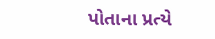પોતાના પ્રત્યે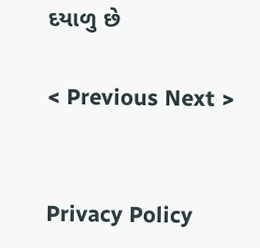દયાળુ છે

< Previous Next >


Privacy Policy